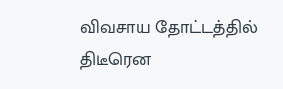விவசாய தோட்டத்தில் திடீரென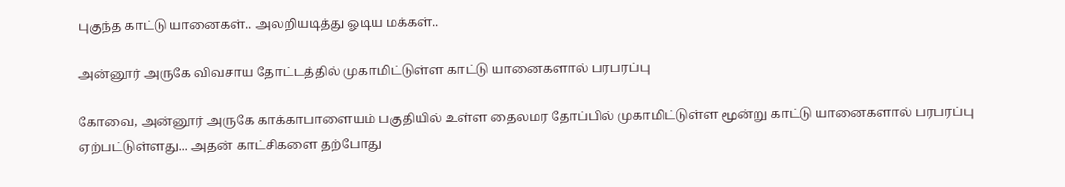புகுந்த காட்டு யானைகள்.. அலறியடித்து ஓடிய மக்கள்..

அன்னூர் அருகே விவசாய தோட்டத்தில் முகாமிட்டுள்ள காட்டு யானைகளால் பரபரப்பு

கோவை, அன்னூர் அருகே காக்காபாளையம் பகுதியில் உள்ள தைலமர தோப்பில் முகாமிட்டுள்ள மூன்று காட்டு யானைகளால் பரபரப்பு ஏற்பட்டுள்ளது... அதன் காட்சிகளை தற்போது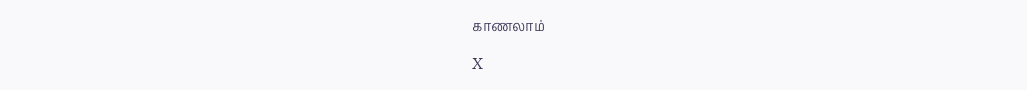காணலாம்

X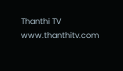Thanthi TV
www.thanthitv.com